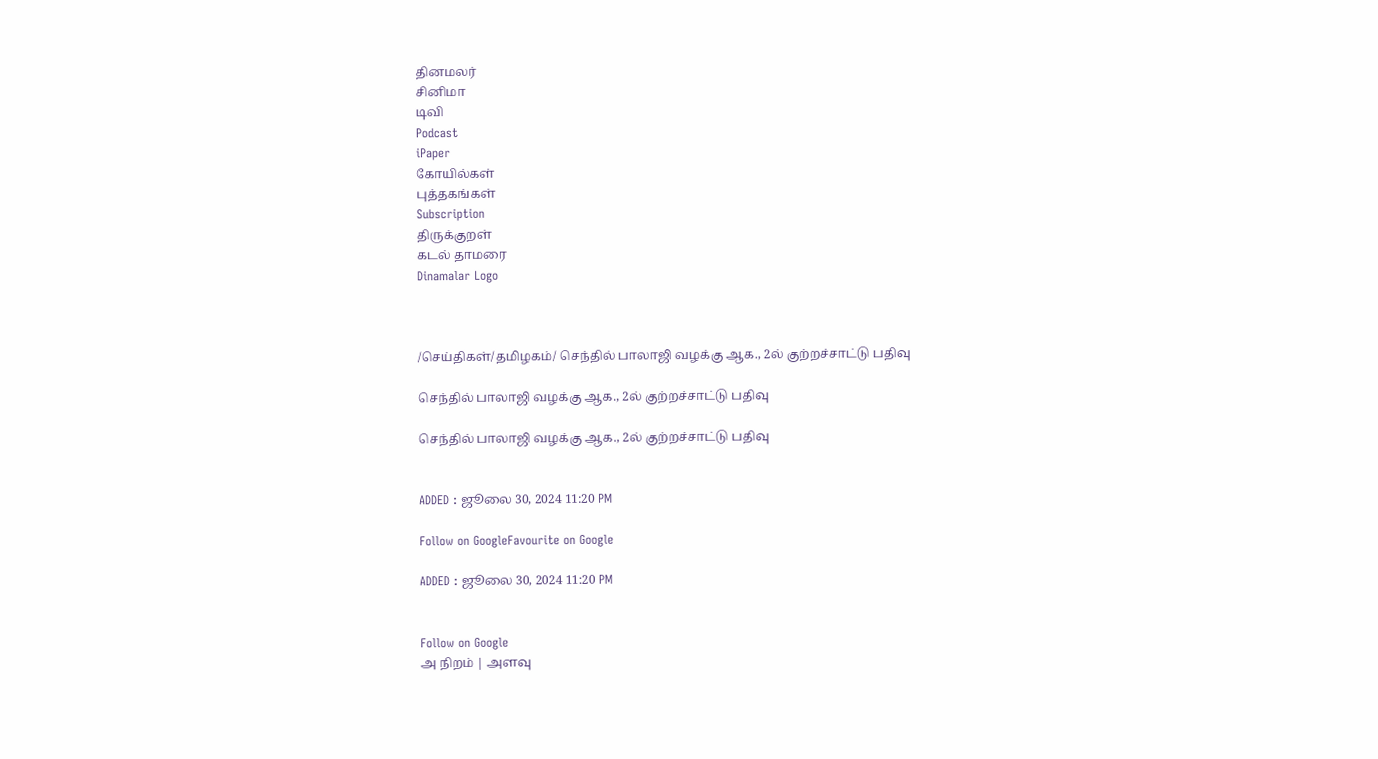தினமலர்
சினிமா
டிவி
Podcast
iPaper
கோயில்கள்
புத்தகங்கள்
Subscription
திருக்குறள்
கடல் தாமரை
Dinamalar Logo



/செய்திகள்/தமிழகம்/ செந்தில் பாலாஜி வழக்கு ஆக., 2ல் குற்றச்சாட்டு பதிவு

செந்தில் பாலாஜி வழக்கு ஆக., 2ல் குற்றச்சாட்டு பதிவு

செந்தில் பாலாஜி வழக்கு ஆக., 2ல் குற்றச்சாட்டு பதிவு


ADDED : ஜூலை 30, 2024 11:20 PM

Follow on GoogleFavourite on Google

ADDED : ஜூலை 30, 2024 11:20 PM


Follow on Google
அ நிறம் | அளவு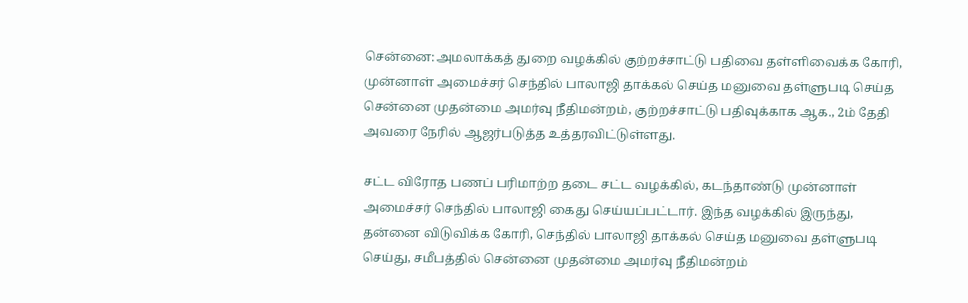சென்னை:அமலாக்கத் துறை வழக்கில் குற்றச்சாட்டு பதிவை தள்ளிவைக்க கோரி, முன்னாள் அமைச்சர் செந்தில் பாலாஜி தாக்கல் செய்த மனுவை தள்ளுபடி செய்த சென்னை முதன்மை அமர்வு நீதிமன்றம், குற்றச்சாட்டு பதிவுக்காக ஆக., 2ம் தேதி அவரை நேரில் ஆஜர்படுத்த உத்தரவிட்டுள்ளது.

சட்ட விரோத பணப் பரிமாற்ற தடை சட்ட வழக்கில், கடந்தாண்டு முன்னாள் அமைச்சர் செந்தில் பாலாஜி கைது செய்யப்பட்டார். இந்த வழக்கில் இருந்து, தன்னை விடுவிக்க கோரி, செந்தில் பாலாஜி தாக்கல் செய்த மனுவை தள்ளுபடி செய்து, சமீபத்தில் சென்னை முதன்மை அமர்வு நீதிமன்றம்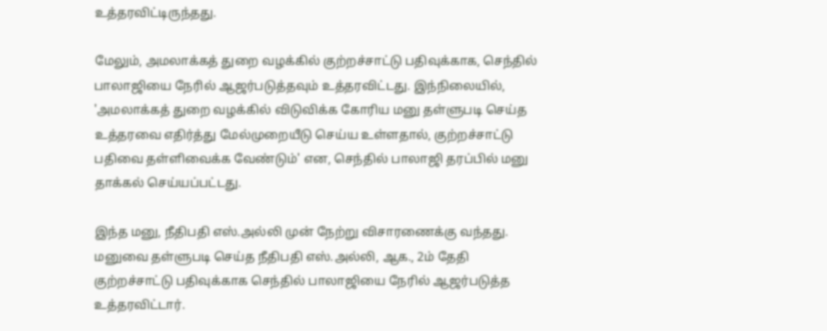உத்தரவிட்டிருந்தது.

மேலும், அமலாக்கத் துறை வழக்கில் குற்றச்சாட்டு பதிவுக்காக, செந்தில் பாலாஜியை நேரில் ஆஜர்படுத்தவும் உத்தரவிட்டது. இந்நிலையில், 'அமலாக்கத் துறை வழக்கில் விடுவிக்க கோரிய மனு தள்ளுபடி செய்த உத்தரவை எதிர்த்து மேல்முறையீடு செய்ய உள்ளதால், குற்றச்சாட்டு பதிவை தள்ளிவைக்க வேண்டும்' என, செந்தில் பாலாஜி தரப்பில் மனு தாக்கல் செய்யப்பட்டது.

இந்த மனு, நீதிபதி எஸ்.அல்லி முன் நேற்று விசாரணைக்கு வந்தது. மனுவை தள்ளுபடி செய்த நீதிபதி எஸ்.அல்லி, ஆக., 2ம் தேதி குற்றச்சாட்டு பதிவுக்காக செந்தில் பாலாஜியை நேரில் ஆஜர்படுத்த உத்தரவிட்டார்.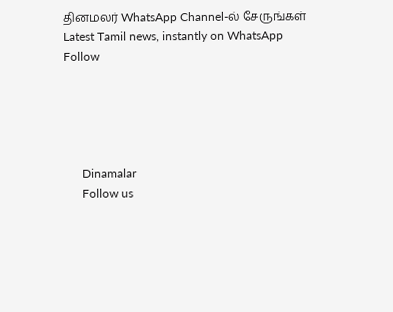தினமலர் WhatsApp Channel-ல் சேருங்கள்
Latest Tamil news, instantly on WhatsApp
Follow





      Dinamalar
      Follow us